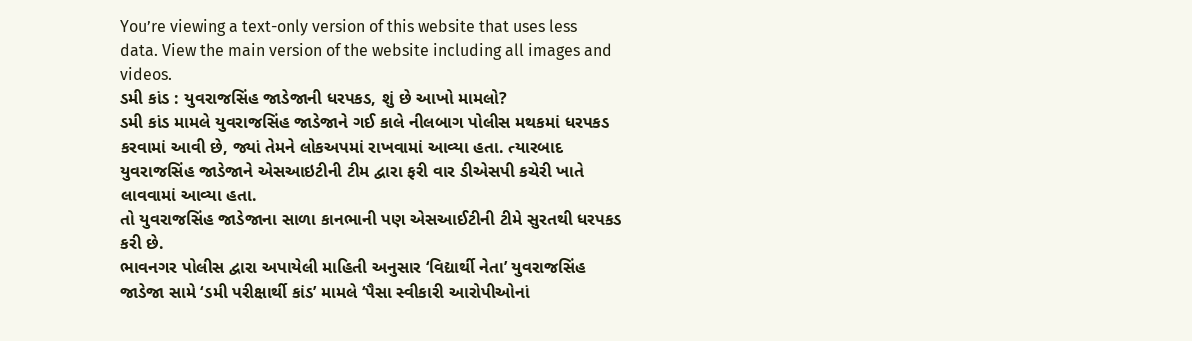You’re viewing a text-only version of this website that uses less data. View the main version of the website including all images and videos.
ડમી કાંડ : યુવરાજસિંહ જાડેજાની ધરપકડ, શું છે આખો મામલો?
ડમી કાંડ મામલે યુવરાજસિંહ જાડેજાને ગઈ કાલે નીલબાગ પોલીસ મથકમાં ધરપકડ કરવામાં આવી છે, જ્યાં તેમને લોકઅપમાં રાખવામાં આવ્યા હતા. ત્યારબાદ યુવરાજસિંહ જાડેજાને એસઆઇટીની ટીમ દ્વારા ફરી વાર ડીએસપી કચેરી ખાતે લાવવામાં આવ્યા હતા.
તો યુવરાજસિંહ જાડેજાના સાળા કાનભાની પણ એસઆઈટીની ટીમે સુરતથી ધરપકડ કરી છે.
ભાવનગર પોલીસ દ્વારા અપાયેલી માહિતી અનુસાર ‘વિદ્યાર્થી નેતા’ યુવરાજસિંહ જાડેજા સામે ‘ડમી પરીક્ષાર્થી કાંડ’ મામલે ‘પૈસા સ્વીકારી આરોપીઓનાં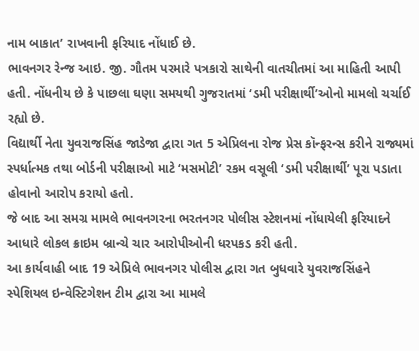નામ બાકાત’ રાખવાની ફરિયાદ નોંધાઈ છે.
ભાવનગર રેન્જ આઇ. જી. ગૌતમ પરમારે પત્રકારો સાથેની વાતચીતમાં આ માહિતી આપી હતી. નોંધનીય છે કે પાછલા ઘણા સમયથી ગુજરાતમાં ‘ડમી પરીક્ષાર્થી’ઓનો મામલો ચર્ચાઈ રહ્યો છે.
વિદ્યાર્થી નેતા યુવરાજસિંહ જાડેજા દ્વારા ગત 5 એપ્રિલના રોજ પ્રેસ કૉન્ફરન્સ કરીને રાજ્યમાં સ્પર્ધાત્મક તથા બોર્ડની પરીક્ષાઓ માટે ‘મસમોટી’ રકમ વસૂલી ‘ડમી પરીક્ષાર્થી’ પૂરા પડાતા હોવાનો આરોપ કરાયો હતો.
જે બાદ આ સમગ્ર મામલે ભાવનગરના ભરતનગર પોલીસ સ્ટેશનમાં નોંધાયેલી ફરિયાદને આધારે લોકલ ક્રાઇમ બ્રાન્ચે ચાર આરોપીઓની ધરપકડ કરી હતી.
આ કાર્યવાહી બાદ 19 એપ્રિલે ભાવનગર પોલીસ દ્વારા ગત બુધવારે યુવરાજસિંહને સ્પેશિયલ ઇન્વેસ્ટિગેશન ટીમ દ્વારા આ મામલે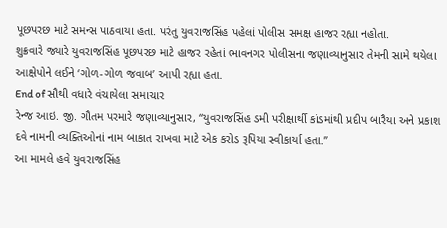પૂછપરછ માટે સમન્સ પાઠવાયા હતા. પરંતુ યુવરાજસિંહ પહેલાં પોલીસ સમક્ષ હાજર રહ્યા નહોતા.
શુક્રવારે જ્યારે યુવરાજસિંહ પૂછપરછ માટે હાજર રહેતાં ભાવનગર પોલીસના જણાવ્યાનુસાર તેમની સામે થયેલા આક્ષેપોને લઈને ‘ગોળ-ગોળ જવાબ’ આપી રહ્યા હતા.
End of સૌથી વધારે વંચાયેલા સમાચાર
રેન્જ આઇ. જી. ગૌતમ પરમારે જણાવ્યાનુસાર, “યુવરાજસિંહ ડમી પરીક્ષાર્થી કાંડમાંથી પ્રદીપ બારૈયા અને પ્રકાશ દવે નામની વ્યક્તિઓનાં નામ બાકાત રાખવા માટે એક કરોડ રૂપિયા સ્વીકાર્યા હતા.”
આ મામલે હવે યુવરાજસિંહ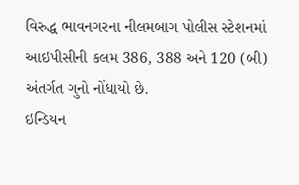વિરુદ્ધ ભાવનગરના નીલમબાગ પોલીસ સ્ટેશનમાં આઇપીસીની કલમ 386, 388 અને 120 (બી) અંતર્ગત ગુનો નોંધાયો છે.
ઇન્ડિયન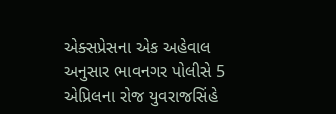એક્સપ્રેસના એક અહેવાલ અનુસાર ભાવનગર પોલીસે 5 એપ્રિલના રોજ યુવરાજસિંહે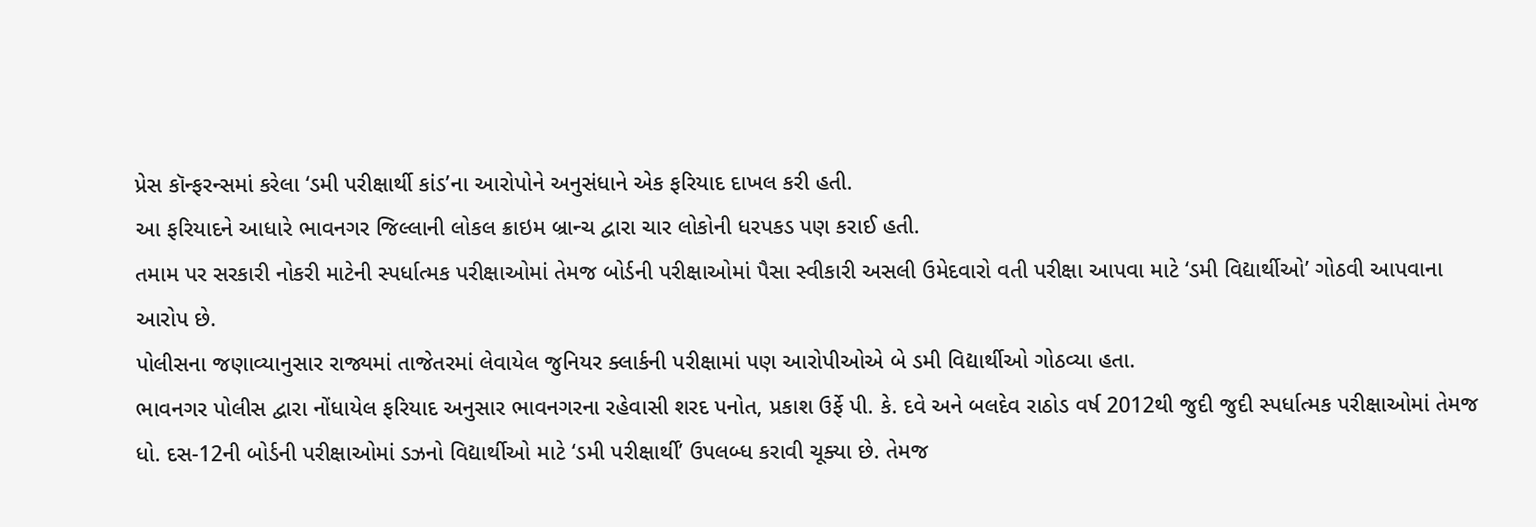પ્રેસ કૉન્ફરન્સમાં કરેલા ‘ડમી પરીક્ષાર્થી કાંડ’ના આરોપોને અનુસંધાને એક ફરિયાદ દાખલ કરી હતી.
આ ફરિયાદને આધારે ભાવનગર જિલ્લાની લોકલ ક્રાઇમ બ્રાન્ચ દ્વારા ચાર લોકોની ધરપકડ પણ કરાઈ હતી.
તમામ પર સરકારી નોકરી માટેની સ્પર્ધાત્મક પરીક્ષાઓમાં તેમજ બોર્ડની પરીક્ષાઓમાં પૈસા સ્વીકારી અસલી ઉમેદવારો વતી પરીક્ષા આપવા માટે ‘ડમી વિદ્યાર્થીઓ’ ગોઠવી આપવાના આરોપ છે.
પોલીસના જણાવ્યાનુસાર રાજ્યમાં તાજેતરમાં લેવાયેલ જુનિયર ક્લાર્કની પરીક્ષામાં પણ આરોપીઓએ બે ડમી વિદ્યાર્થીઓ ગોઠવ્યા હતા.
ભાવનગર પોલીસ દ્વારા નોંધાયેલ ફરિયાદ અનુસાર ભાવનગરના રહેવાસી શરદ પનોત, પ્રકાશ ઉર્ફે પી. કે. દવે અને બલદેવ રાઠોડ વર્ષ 2012થી જુદી જુદી સ્પર્ધાત્મક પરીક્ષાઓમાં તેમજ ધો. દસ-12ની બોર્ડની પરીક્ષાઓમાં ડઝનો વિદ્યાર્થીઓ માટે ‘ડમી પરીક્ષાર્થી’ ઉપલબ્ધ કરાવી ચૂક્યા છે. તેમજ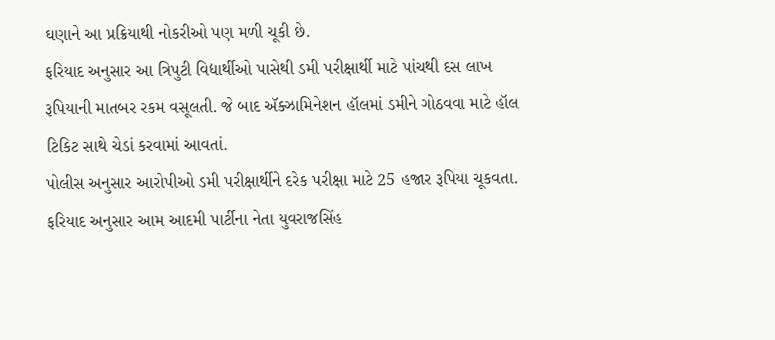ઘણાને આ પ્રક્રિયાથી નોકરીઓ પણ મળી ચૂકી છે.
ફરિયાદ અનુસાર આ ત્રિપુટી વિદ્યાર્થીઓ પાસેથી ડમી પરીક્ષાર્થી માટે પાંચથી દસ લાખ રૂપિયાની માતબર રકમ વસૂલતી. જે બાદ ઍક્ઝામિનેશન હૉલમાં ડમીને ગોઠવવા માટે હૉલ ટિકિટ સાથે ચેડાં કરવામાં આવતાં.
પોલીસ અનુસાર આરોપીઓ ડમી પરીક્ષાર્થીને દરેક પરીક્ષા માટે 25 હજાર રૂપિયા ચૂકવતા.
ફરિયાદ અનુસાર આમ આદમી પાર્ટીના નેતા યુવરાજસિંહ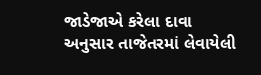જાડેજાએ કરેલા દાવા અનુસાર તાજેતરમાં લેવાયેલી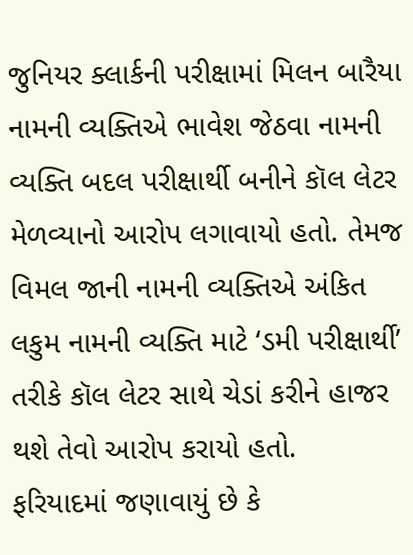જુનિયર ક્લાર્કની પરીક્ષામાં મિલન બારૈયા નામની વ્યક્તિએ ભાવેશ જેઠવા નામની વ્યક્તિ બદલ પરીક્ષાર્થી બનીને કૉલ લેટર મેળવ્યાનો આરોપ લગાવાયો હતો. તેમજ વિમલ જાની નામની વ્યક્તિએ અંકિત લકુમ નામની વ્યક્તિ માટે ‘ડમી પરીક્ષાર્થી’ તરીકે કૉલ લેટર સાથે ચેડાં કરીને હાજર થશે તેવો આરોપ કરાયો હતો.
ફરિયાદમાં જણાવાયું છે કે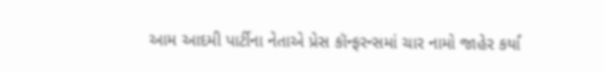આમ આદમી પાર્ટીના નેતાએ પ્રેસ કૉન્ફરન્સમાં ચાર નામો જાહેર કર્યાં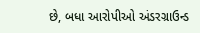છે, બધા આરોપીઓ અંડરગ્રાઉન્ડ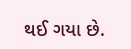થઈ ગયા છે.